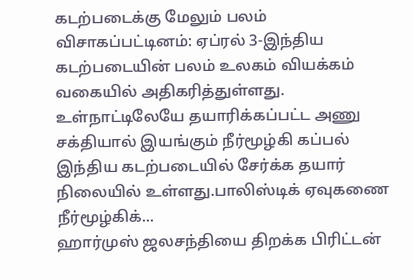கடற்படைக்கு மேலும் பலம்
விசாகப்பட்டினம்: ஏப்ரல் 3-இந்திய கடற்படையின் பலம் உலகம் வியக்கம் வகையில் அதிகரித்துள்ளது. உள்நாட்டிலேயே தயாரிக்கப்பட்ட அணு சக்தியால் இயங்கும் நீர்மூழ்கி கப்பல் இந்திய கடற்படையில் சேர்க்க தயார் நிலையில் உள்ளது.பாலிஸ்டிக் ஏவுகணை நீர்மூழ்கிக்...
ஹார்முஸ் ஜலசந்தியை திறக்க பிரிட்டன்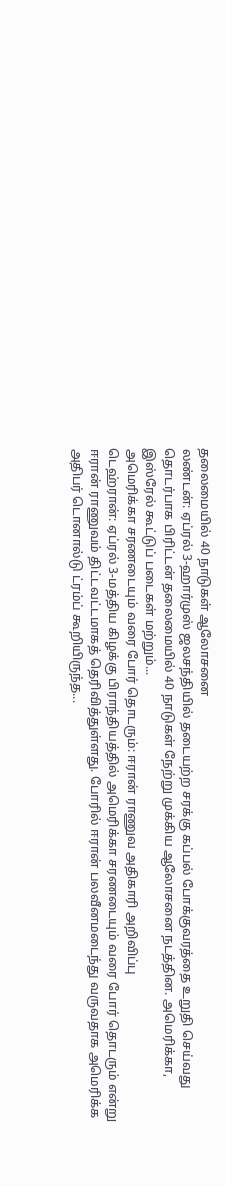தலைமையில் 40 நாடுகள் ஆலோசனை
லண்டன்: ஏப்ரல் 3-ஹார்முஸ் ஜலசந்தியில் தடையற்ற சரக்கு கப்பல் போக்குவரத்தை உறுதி செய்வது தொடர்பாக பிரிட்டன் தலைமையில் 40 நாடுகள் நேற்று முக்கிய ஆலோசனை நடத்தின. அமெரிக்கா, இஸ்ரேல் கூட்டுப் படைகள் மற்றும்...
அமெரிக்கா சரணடையும் வரை போர் தொடரும்: ஈரான் ராணுவ அதிகாரி அறிவிப்பு
டெஹ்ரான்: ஏப்ரல் 3-மத்திய கிழக்கு பிராந்தியத்தில் அமெரிக்கா சரணடையும் வரை போர் தொடரும் என்று ஈரான் ராணுவம் திட்டவட்டமாகத் தெரிவித்துள்ளது. போரில் ஈரான் பலவீனமடைந்து வருவதாக அமெரிக்க அதிபர் டொனால்டு ட்ரம்ப் கூறியிருந்த...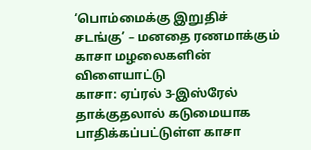‘பொம்மைக்கு இறுதிச் சடங்கு’ – மனதை ரணமாக்கும் காசா மழலைகளின் விளையாட்டு
காசா: ஏப்ரல் 3-இஸ்ரேல் தாக்குதலால் கடுமையாக பாதிக்கப்பட்டுள்ள காசா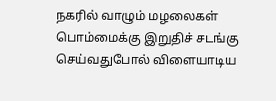நகரில் வாழும் மழலைகள் பொம்மைக்கு இறுதிச் சடங்கு செய்வதுபோல் விளையாடிய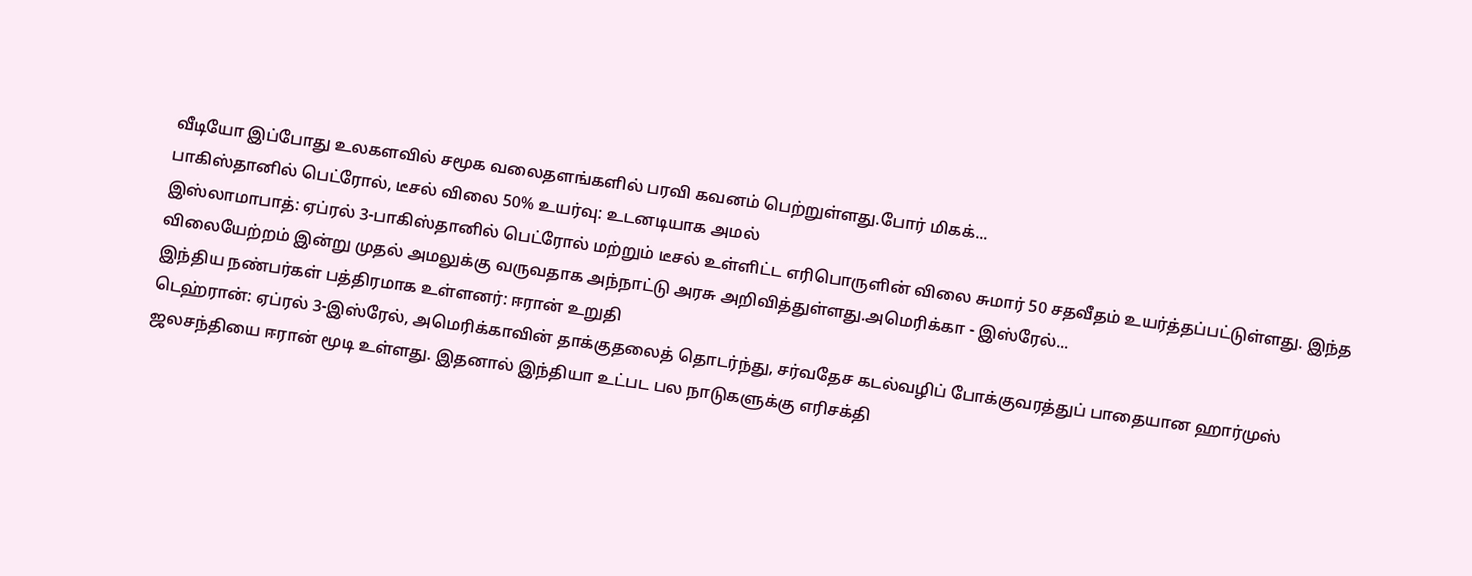வீடியோ இப்போது உலகளவில் சமூக வலைதளங்களில் பரவி கவனம் பெற்றுள்ளது.போர் மிகக்...
பாகிஸ்தானில் பெட்ரோல், டீசல் விலை 50% உயர்வு: உடனடியாக அமல்
இஸ்லாமாபாத்: ஏப்ரல் 3-பாகிஸ்தானில் பெட்ரோல் மற்றும் டீசல் உள்ளிட்ட எரிபொருளின் விலை சுமார் 50 சதவீதம் உயர்த்தப்பட்டுள்ளது. இந்த விலையேற்றம் இன்று முதல் அமலுக்கு வருவதாக அந்நாட்டு அரசு அறிவித்துள்ளது.அமெரிக்கா - இஸ்ரேல்...
இந்திய நண்பர்கள் பத்திரமாக உள்ளனர்: ஈரான் உறுதி
டெஹ்ரான்: ஏப்ரல் 3-இஸ்ரேல், அமெரிக்காவின் தாக்குதலைத் தொடர்ந்து, சர்வதேச கடல்வழிப் போக்குவரத்துப் பாதையான ஹார்முஸ் ஜலசந்தியை ஈரான் மூடி உள்ளது. இதனால் இந்தியா உட்பட பல நாடுகளுக்கு எரிசக்தி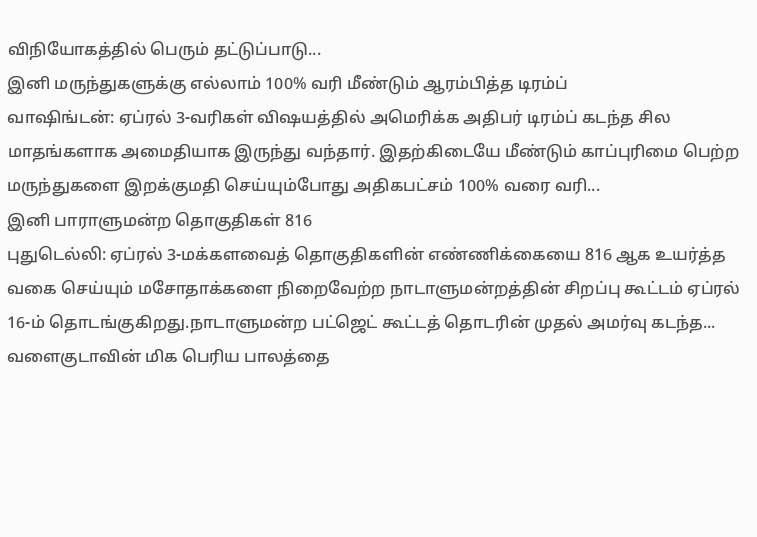விநியோகத்தில் பெரும் தட்டுப்பாடு...
இனி மருந்துகளுக்கு எல்லாம் 100% வரி மீண்டும் ஆரம்பித்த டிரம்ப்
வாஷிங்டன்: ஏப்ரல் 3-வரிகள் விஷயத்தில் அமெரிக்க அதிபர் டிரம்ப் கடந்த சில மாதங்களாக அமைதியாக இருந்து வந்தார். இதற்கிடையே மீண்டும் காப்புரிமை பெற்ற மருந்துகளை இறக்குமதி செய்யும்போது அதிகபட்சம் 100% வரை வரி...
இனி பாராளுமன்ற தொகுதிகள் 816
புதுடெல்லி: ஏப்ரல் 3-மக்களவைத் தொகுதிகளின் எண்ணிக்கையை 816 ஆக உயர்த்த வகை செய்யும் மசோதாக்களை நிறைவேற்ற நாடாளுமன்றத்தின் சிறப்பு கூட்டம் ஏப்ரல் 16-ம் தொடங்குகிறது.நாடாளுமன்ற பட்ஜெட் கூட்டத் தொடரின் முதல் அமர்வு கடந்த...
வளைகுடாவின் மிக பெரிய பாலத்தை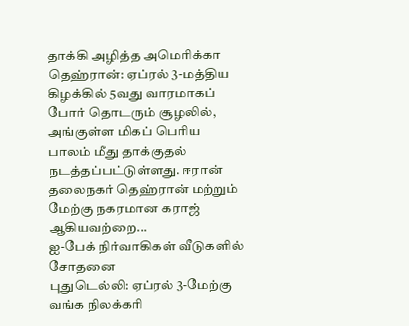தாக்கி அழித்த அமெரிக்கா
தெஹ்ரான்: ஏப்ரல் 3-மத்திய கிழக்கில் 5வது வாரமாகப் போர் தொடரும் சூழலில், அங்குள்ள மிகப் பெரிய பாலம் மீது தாக்குதல் நடத்தப்பட்டுள்ளது. ஈரான் தலைநகர் தெஹ்ரான் மற்றும் மேற்கு நகரமான கராஜ் ஆகியவற்றை...
ஐ-பேக் நிர்வாகிகள் வீடுகளில் சோதனை
புதுடெல்லி: ஏப்ரல் 3-மேற்கு வங்க நிலக்கரி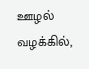ஊழல் வழக்கில்,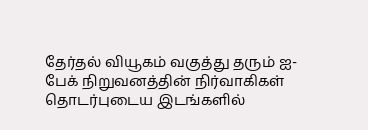தேர்தல் வியூகம் வகுத்து தரும் ஐ-பேக் நிறுவனத்தின் நிர்வாகிகள் தொடர்புடைய இடங்களில்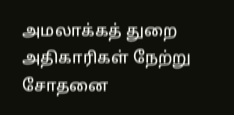அமலாக்கத் துறை அதிகாரிகள் நேற்று சோதனை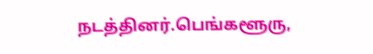நடத்தினர்.பெங்களூரு,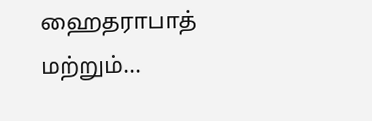ஹைதராபாத் மற்றும்...